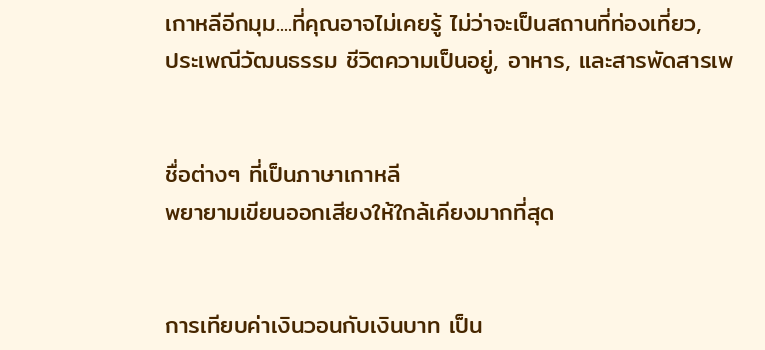เกาหลีอีกมุม....ที่คุณอาจไม่เคยรู้ ไม่ว่าจะเป็นสถานที่ท่องเที่ยว,
ประเพณีวัฒนธรรม ชีวิตความเป็นอยู่, อาหาร, และสารพัดสารเพ


ชื่อต่างๆ ที่เป็นภาษาเกาหลี
พยายามเขียนออกเสียงให้ใกล้เคียงมากที่สุด


การเทียบค่าเงินวอนกับเงินบาท เป็น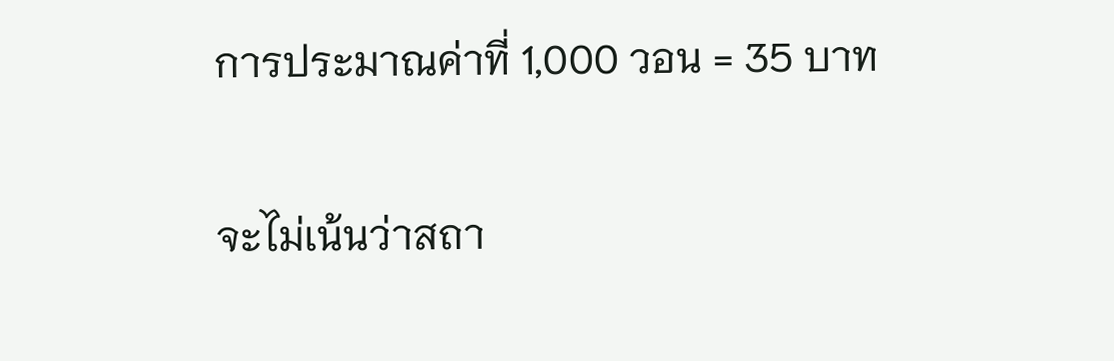การประมาณค่าที่ 1,000 วอน = 35 บาท

จะไม่เน้นว่าสถา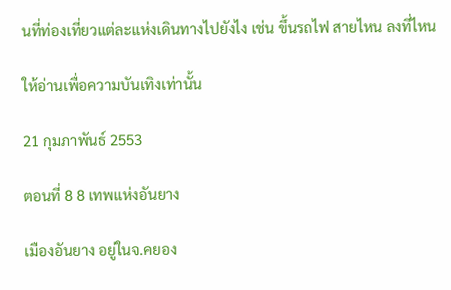นที่ท่องเที่ยวแต่ละแห่งเดินทางไปยังไง เช่น ขึ้นรถไฟ สายไหน ลงที่ไหน

ให้อ่านเพื่อความบันเทิงเท่านั้น

21 กุมภาพันธ์ 2553

ตอนที่ 8 8 เทพแห่งอันยาง

เมืองอันยาง อยู่ในจ.คยอง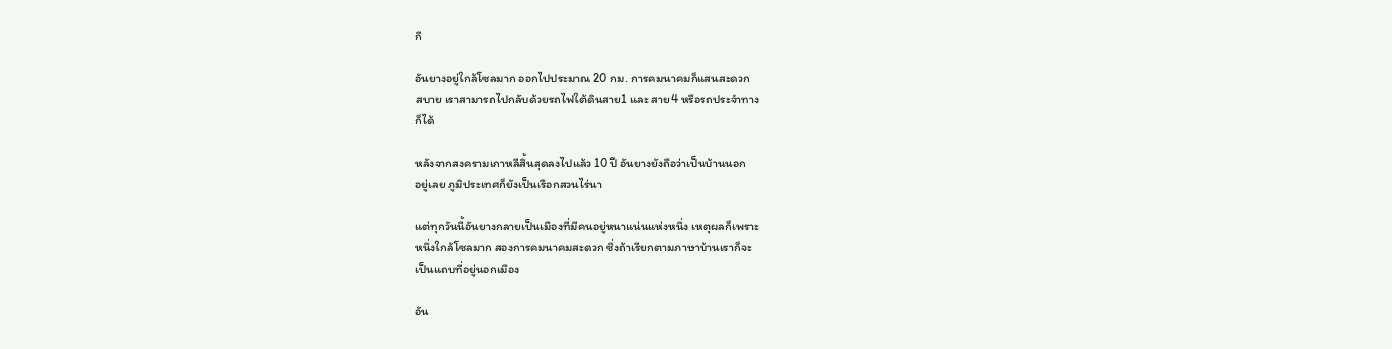กี

อันยางอยู่ใกล้โซลมาก ออกไปประมาณ 20 กม. การคมนาคมก็แสนสะดวก
สบาย เราสามารถไปกลับด้วยรถไฟใต้ดินสาย1 และ สาย4 หรือรถประจำทาง
ก็ได้

หลังจากสงครามเกาหลีสิ้นสุดลงไปแล้ว 10 ปี อันยางยังถือว่าเป็นบ้านนอก
อยู่เลย ภูมิประเทศก็ยังเป็นเรือกสวนไร่นา

แต่ทุกวันนี้อันยางกลายเป็นเมืองที่มีคนอยู่หนาแน่นแห่งหนึ่ง เหตุผลก็เพราะ
หนึ่งใกล้โซลมาก สองการคมนาคมสะดวก ซึ่งถ้าเรียกตามภาษาบ้านเราก็จะ
เป็นแถบที่อยู่นอกเมือง

อัน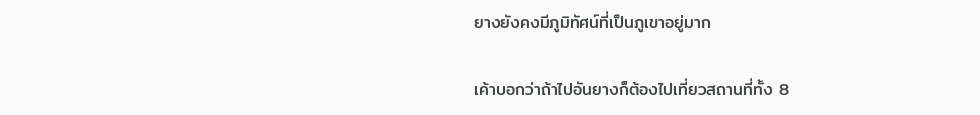ยางยังคงมีภูมิทัศน์ที่เป็นภูเขาอยู่มาก

เค้าบอกว่าถ้าไปอันยางก็ต้องไปเที่ยวสถานที่ทั้ง 8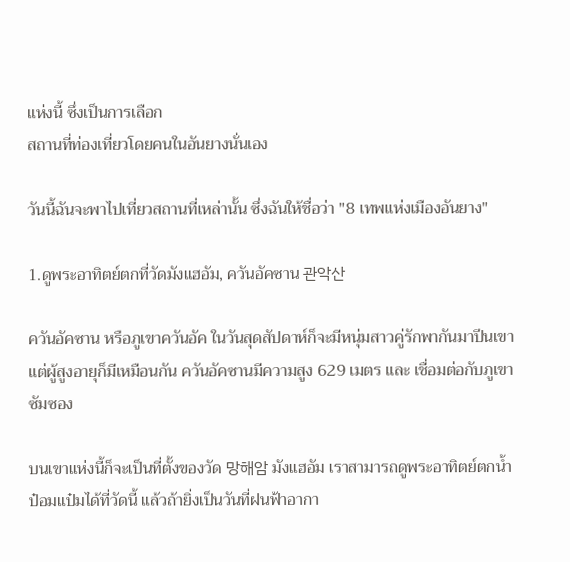แห่งนี้ ซึ่งเป็นการเลือก
สถานที่ท่องเที่ยวโดยคนในอันยางนั่นเอง

วันนี้ฉันจะพาไปเที่ยวสถานที่เหล่านั้น ซึ่งฉันให้ชื่อว่า "8 เทพแห่งเมืองอันยาง"

1.ดูพระอาทิตย์ตกที่วัดมังแฮอัม, ควันอัคซาน 관악산

ควันอัคซาน หรือภูเขาควันอัค ในวันสุดสัปดาห์ก็จะมีหนุ่มสาวคู่รักพากันมาปีนเขา
แต่ผู้สูงอายุก็มีเหมือนกัน ควันอัคซานมีความสูง 629 เมตร และ เชื่อมต่อกับภูเขา
ซัมซอง

บนเขาแห่งนี้ก็จะเป็นที่ตั้งของวัด 망해암 มังแฮอัม เราสามารถดูพระอาทิตย์ตกน้ำ
ป๋อมแป๋มได้ที่วัดนี้ แล้วถ้ายิ่งเป็นวันที่ฝนฟ้าอากา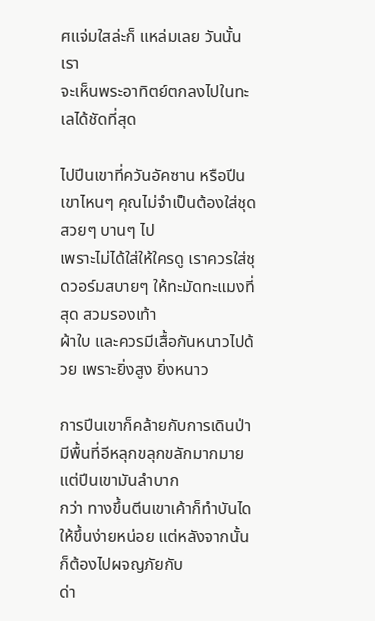ศแจ่มใสล่ะก็ แหล่มเลย วันนั้นเรา
จะเห็นพระอาทิตย์ตกลงไปในทะเลได้ชัดที่สุด

ไปปีนเขาที่ควันอัคซาน หรือปีนเขาไหนๆ คุณไม่จำเป็นต้องใส่ชุดสวยๆ บานๆ ไป
เพราะไม่ได้ใส่ให้ใครดู เราควรใส่ชุดวอร์มสบายๆ ให้ทะมัดทะแมงที่สุด สวมรองเท้า
ผ้าใบ และควรมีเสื้อกันหนาวไปด้วย เพราะยิ่งสูง ยิ่งหนาว

การปีนเขาก็คล้ายกับการเดินป่า มีพื้นที่อีหลุกขลุกขลักมากมาย แต่ปีนเขามันลำบาก
กว่า ทางขึ้นตีนเขาเค้าก็ทำบันไดให้ขึ้นง่ายหน่อย แต่หลังจากนั้นก็ต้องไปผจญภัยกับ
ด่า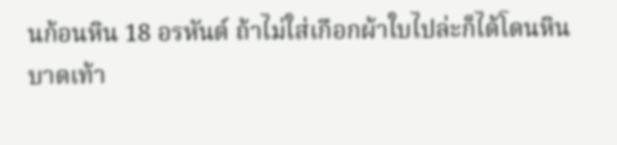นก้อนหิน 18 อรหันต์ ถ้าไม่ใส่เกือกผ้าใบไปล่ะก็ได้โดนหินบาดเท้า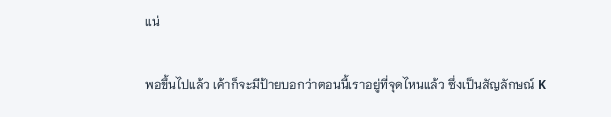แน่

พอขึ้นไปแล้ว เค้าก็จะมีป้ายบอกว่าตอนนี้เราอยู่ที่จุดไหนแล้ว ซึ่งเป็นสัญลักษณ์ K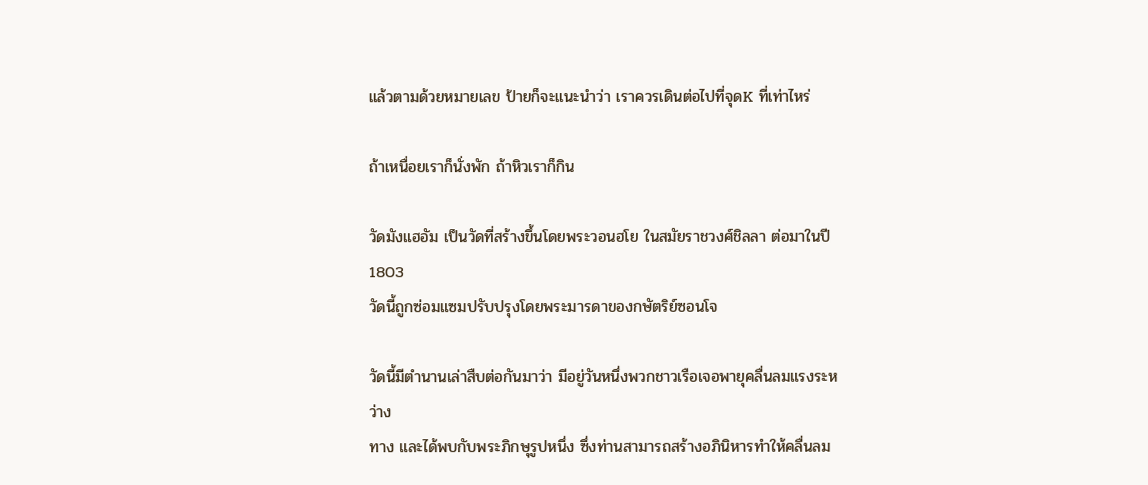แล้วตามด้วยหมายเลข ป้ายก็จะแนะนำว่า เราควรเดินต่อไปที่จุดK ที่เท่าไหร่

ถ้าเหนื่อยเราก็นั่งพัก ถ้าหิวเราก็กิน

วัดมังแฮอัม เป็นวัดที่สร้างขึ้นโดยพระวอนฮโย ในสมัยราชวงศ์ชิลลา ต่อมาในปี 1803
วัดนี้ถูกซ่อมแซมปรับปรุงโดยพระมารดาของกษัตริย์ซอนโจ

วัดนี้มีตำนานเล่าสืบต่อกันมาว่า มีอยู่วันหนึ่งพวกชาวเรือเจอพายุคลื่นลมแรงระหว่าง
ทาง และได้พบกับพระภิกษุรูปหนึ่ง ซึ่งท่านสามารถสร้างอภินิหารทำให้คลื่นลม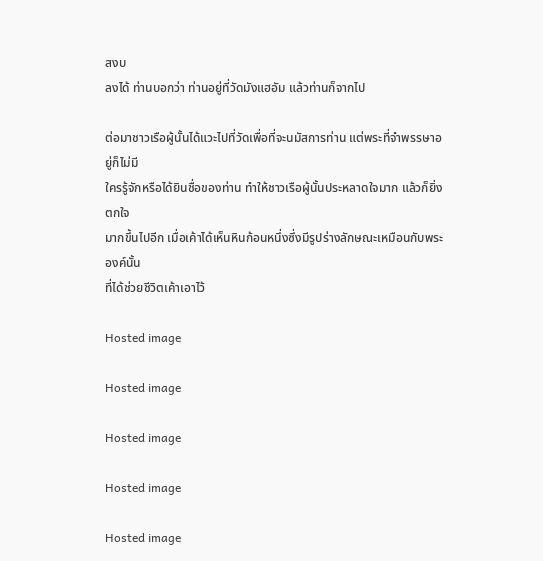สงบ
ลงได้ ท่านบอกว่า ท่านอยู่ที่วัดมังแฮอัม แล้วท่านก็จากไป

ต่อมาชาวเรือผู้นั้นได้แวะไปที่วัดเพื่อที่จะนมัสการท่าน แต่พระที่จำพรรษาอยู่ก็ไม่มี
ใครรู้จักหรือได้ยินชื่อของท่าน ทำให้ชาวเรือผู้นั้นประหลาดใจมาก แล้วก็ยิ่งตกใจ
มากขึ้นไปอีก เมื่อเค้าได้เห็นหินก้อนหนึ่งซึ่งมีรูปร่างลักษณะเหมือนกับพระองค์นั้น
ที่ได้ช่วยชีวิตเค้าเอาไว้

Hosted image

Hosted image

Hosted image

Hosted image

Hosted image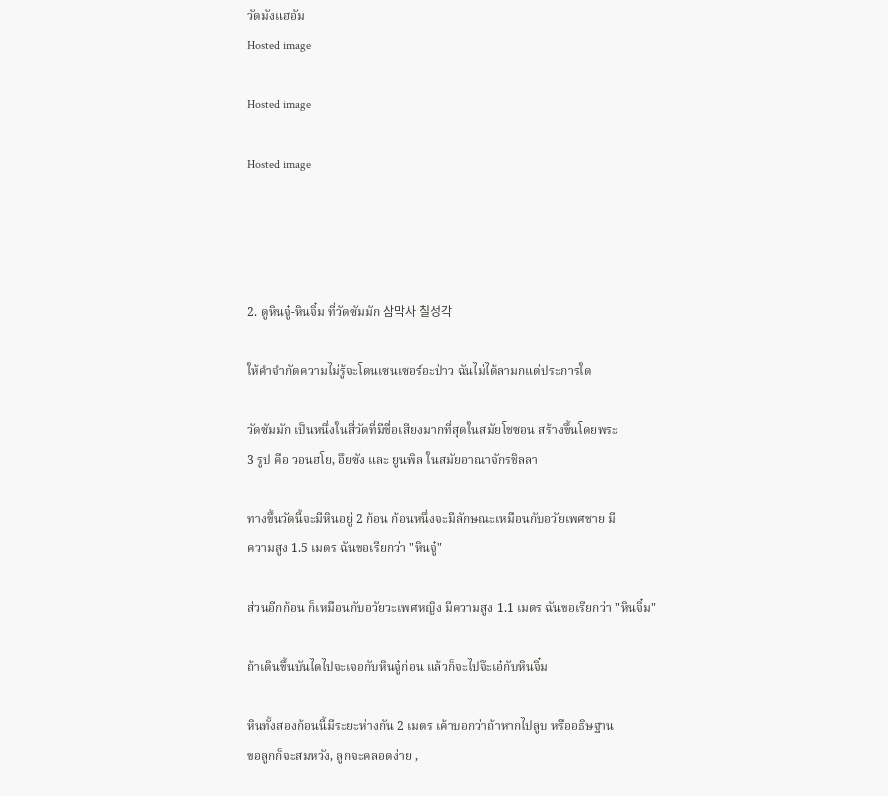วัดมังแฮอัม
Hosted image

Hosted image

Hosted image




2. ดูหินจู๋-หินจิ๋ม ที่วัดซัมมัก 삼막사 칠성각

ให้คำจำกัดความไม่รู้จะโดนเซนเซอร์อะป่าว ฉันไม่ได้ลามกแต่ประการใด

วัดซัมมัก เป็นหนึ่งในสี่วัดที่มีชื่อเสียงมากที่สุดในสมัยโชซอน สร้างขึ้นโดยพระ
3 รูป คือ วอนฮโย, อึยซัง และ ยูนพิล ในสมัยอาณาจักรชิลลา

ทางขึ้นวัดนี้จะมีหินอยู่ 2 ก้อน ก้อนหนึ่งจะมีลักษณะเหมือนกับอวัยเพศชาย มี
ความสูง 1.5 เมตร ฉันขอเรียกว่า "หินจู๋"

ส่วนอีกก้อน ก็เหมือนกับอวัยวะเพศหญิง มีความสูง 1.1 เมตร ฉันขอเรียกว่า "หินจิ๋ม"

ถ้าเดินขึ้นบันไดไปจะเจอกับหินจู๋ก่อน แล้วก็จะไปจ๊ะเอ๋กับหินจิ๋ม

หินทั้งสองก้อนนี้มีระยะห่างกัน 2 เมตร เค้าบอกว่าถ้าหากไปลูบ หรืออธิษฐาน
ขอลูกก็จะสมหวัง, ลูกจะคลอดง่าย ,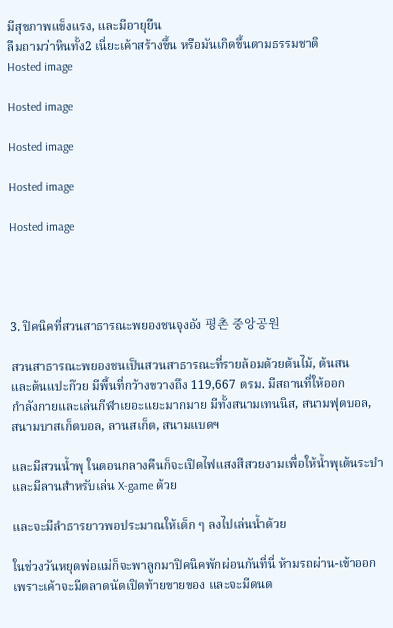มีสุขภาพแข็งแรง, และมีอายุยืน
ลืมถามว่าหินทั้ง2 เนี่ยะเค้าสร้างขึ้น หรือมันเกิดขึ้นตามธรรมชาติ
Hosted image

Hosted image

Hosted image

Hosted image

Hosted image




3. ปิคนิคที่สวนสาธารณะพยองชนจุงอัง 평촌 중앙공원

สวนสาธารณะพยองชนเป็นสวนสาธารณะที่รายล้อมด้วยต้นไม้, ต้นสน
และต้นแปะก๊วย มีพื้นที่กว้างขวางถึง 119,667 ตรม. มีสถานที่ให้ออก
กำลังกายและเล่นกีฬาเยอะแยะมากมาย มีทั้งสนามเทนนิส, สนามฟุตบอล,
สนามบาสเก็ตบอล, ลานสเก็ต, สนามแบดฯ

และมีสวนน้ำพุ ในตอนกลางคืนก็จะเปิดไฟแสงสีสวยงามเพื่อให้น้ำพุเต้นระบำ
และมีลานสำหรับเล่น X-game ด้วย

และจะมีลำธารยาวพอประมาณให้เด็ก ๆ ลงไปเล่นน้ำด้วย

ในช่วงวันหยุดพ่อแม่ก็จะพาลูกมาปิคนิคพักผ่อนกันที่นี่ ห้ามรถผ่าน-เข้าออก
เพราะเค้าจะมีตลาดนัดเปิดท้ายขายของ และจะมีดนต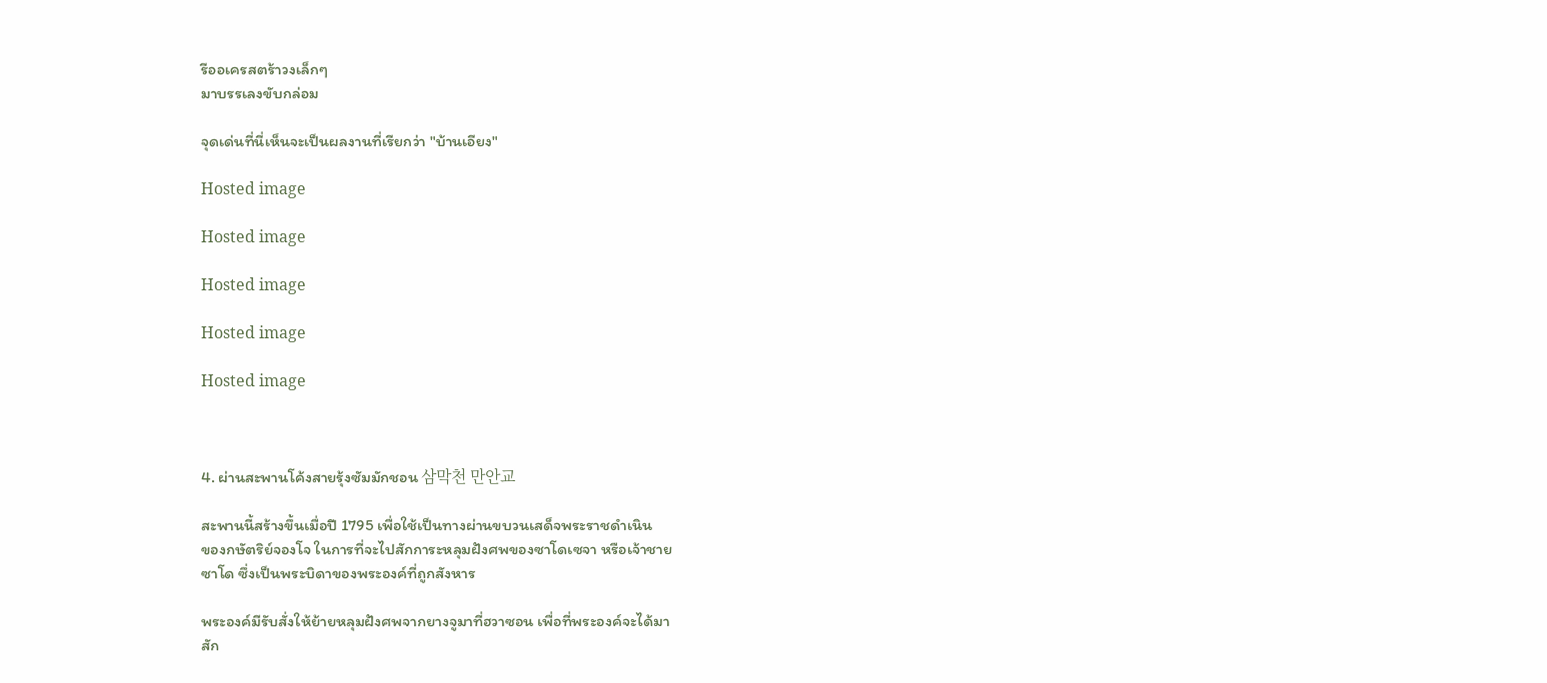รีออเครสตร้าวงเล็กๆ
มาบรรเลงขับกล่อม

จุดเด่นที่นี่เห็นจะเป็นผลงานที่เรียกว่า "บ้านเอียง"

Hosted image

Hosted image

Hosted image

Hosted image

Hosted image



4. ผ่านสะพานโค้งสายรุ้งซัมมักชอน 삼막천 만안교

สะพานนี้สร้างขึ้นเมื่อปี 1795 เพื่อใช้เป็นทางผ่านขบวนเสด็จพระราชดำเนิน
ของกษัตริย์จองโจ ในการที่จะไปสักการะหลุมฝังศพของซาโดเซจา หรือเจ้าชาย
ซาโด ซึ่งเป็นพระบิดาของพระองค์ที่ถูกสังหาร

พระองค์มีรับสั่งให้ย้ายหลุมฝังศพจากยางจูมาที่ฮวาซอน เพื่อที่พระองค์จะได้มา
สัก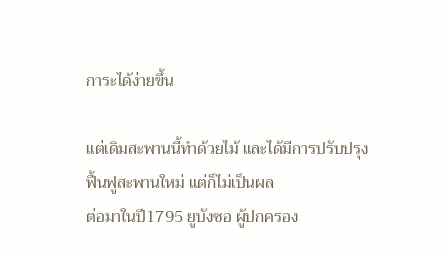การะได้ง่ายขึ้น

แต่เดิมสะพานนี้ทำด้วยไม้ และได้มีการปรับปรุงฟื้นฟูสะพานใหม่ แต่ก็ไม่เป็นผล
ต่อมาในปี1795 ยูบังซอ ผู้ปกครอง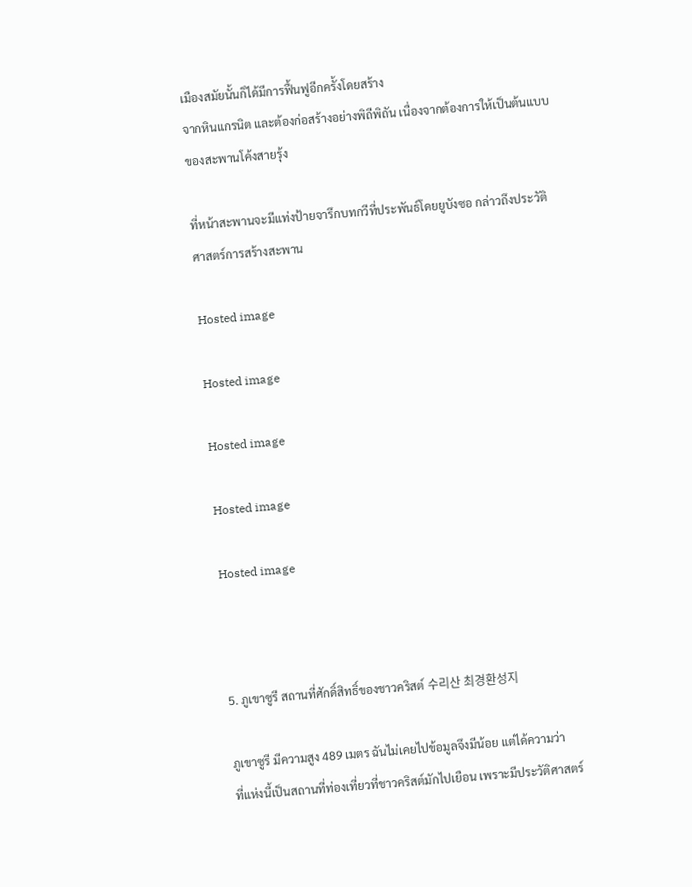เมืองสมัยนั้นก็ได้มีการฟื้นฟูอีกครั้งโดยสร้าง
จากหินแกรนิต และต้องก่อสร้างอย่างพิถีพิถัน เนื่องจากต้องการให้เป็นต้นแบบ
ของสะพานโค้งสายรุ้ง

ที่หน้าสะพานจะมีแท่งป้ายจารึกบทกวีที่ประพันธ์โดยยูบังซอ กล่าวถึงประวัติ
ศาสตร์การสร้างสะพาน

Hosted image

Hosted image

Hosted image

Hosted image

Hosted image



5. ภูเขาซูรี สถานที่ศักดิ์สิทธิ์ของชาวคริสต์ 수리산 최경환성지

ภูเขาซูรี มีความสูง 489 เมตร ฉันไม่เคยไปข้อมูลจึงมีน้อย แต่ได้ความว่า
ที่แห่งนี้เป็นสถานที่ท่องเที่ยวที่ชาวคริสต์มักไปเยือน เพราะมีประวัติศาสตร์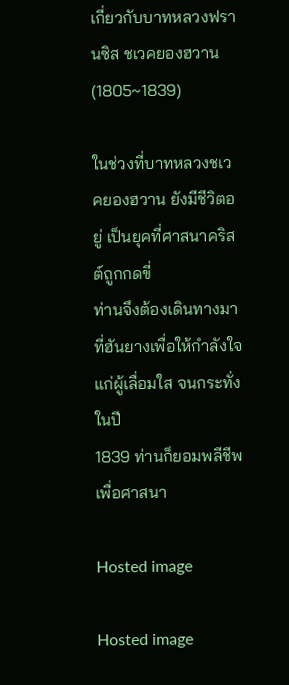เกี่ยวกับบาทหลวงฟรานซิส ชเวคยองฮวาน (1805~1839)

ในช่วงที่บาทหลวงชเวคยองฮวาน ยังมีชีวิตอยู่ เป็นยุคที่ศาสนาคริสต์ถูกกดขี่
ท่านจึงต้องเดินทางมาที่ฮันยางเพื่อให้กำลังใจแก่ผู้เลื่อมใส จนกระทั่งในปี
1839 ท่านก็ยอมพลีชีพเพื่อศาสนา

Hosted image

Hosted image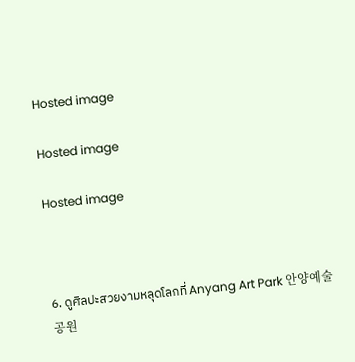Hosted image

Hosted image

Hosted image



6. ดูศิลปะสวยงามหลุดโลกที่ Anyang Art Park 안양예술공원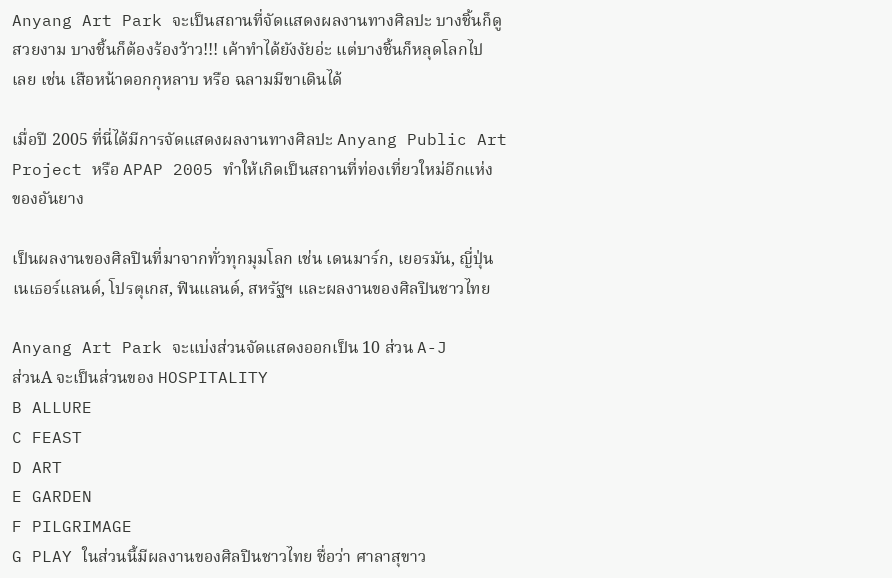Anyang Art Park จะเป็นสถานที่จัดแสดงผลงานทางศิลปะ บางชิ้นก็ดู
สวยงาม บางชิ้นก็ต้องร้องว้าว!!! เค้าทำได้ยังงัยอ่ะ แต่บางชิ้นก็หลุดโลกไป
เลย เช่น เสือหน้าดอกกุหลาบ หรือ ฉลามมีขาเดินได้

เมื่อปี 2005 ที่นี่ได้มีการจัดแสดงผลงานทางศิลปะ Anyang Public Art
Project หรือ APAP 2005 ทำให้เกิดเป็นสถานที่ท่องเที่ยวใหม่อีกแห่ง
ของอันยาง

เป็นผลงานของศิลปินที่มาจากทั่วทุกมุมโลก เช่น เดนมาร์ก, เยอรมัน, ญี่ปุ่น
เนเธอร์แลนด์, โปรตุเกส, ฟินแลนด์, สหรัฐฯ และผลงานของศิลปินชาวไทย

Anyang Art Park จะแบ่งส่วนจัดแสดงออกเป็น 10 ส่วน A-J
ส่วนA จะเป็นส่วนของ HOSPITALITY
B ALLURE
C FEAST
D ART
E GARDEN
F PILGRIMAGE
G PLAY ในส่วนนี้มีผลงานของศิลปินชาวไทย ชื่อว่า ศาลาสุขาว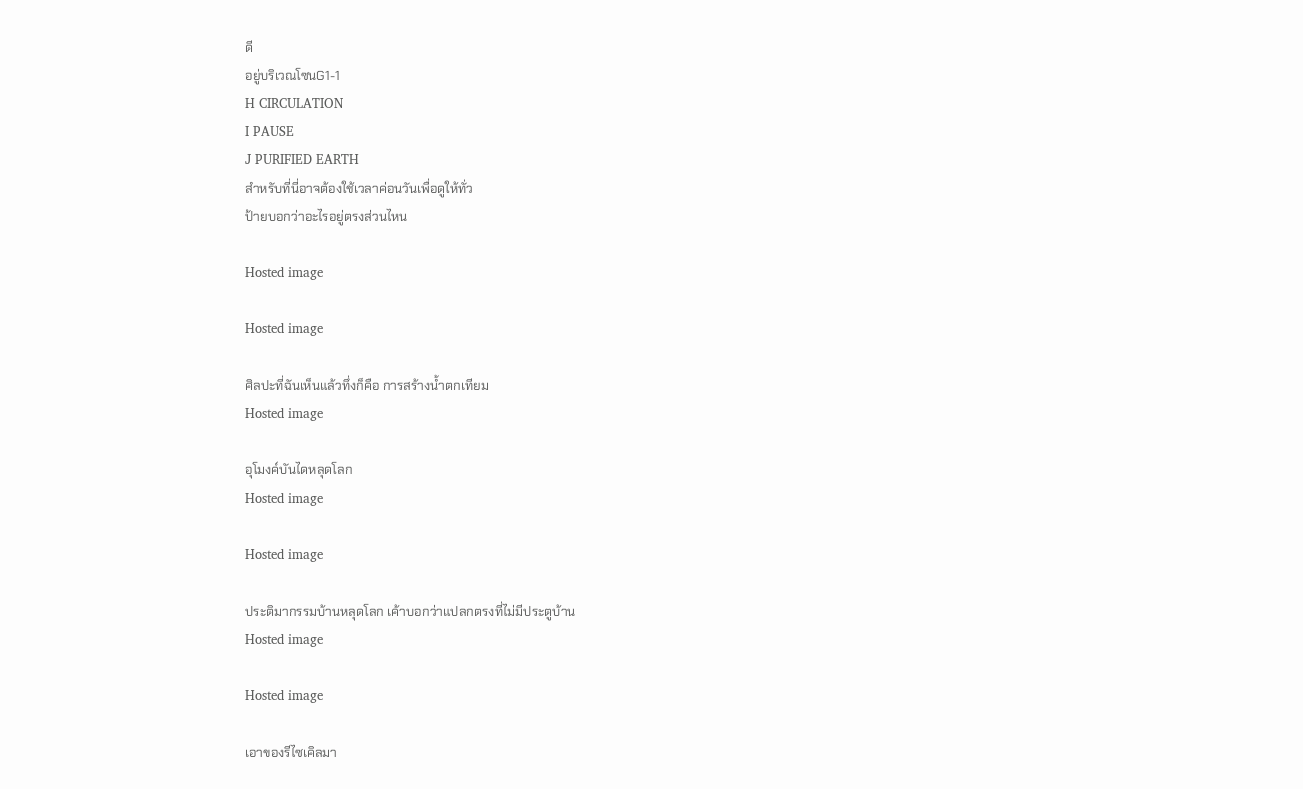ดี
อยู่บริเวณโซนG1-1
H CIRCULATION
I PAUSE
J PURIFIED EARTH
สำหรับที่นี่อาจต้องใช้เวลาค่อนวันเพื่อดูให้ทั่ว
ป้ายบอกว่าอะไรอยู่ตรงส่วนไหน

Hosted image

Hosted image

ศิลปะที่ฉันเห็นแล้วทึ่งก็คือ การสร้างน้ำตกเทียม
Hosted image

อุโมงค์บันไดหลุดโลก
Hosted image

Hosted image

ประติมากรรมบ้านหลุดโลก เค้าบอกว่าแปลกตรงที่ไม่มีประตูบ้าน
Hosted image

Hosted image

เอาของรีไซเคิลมา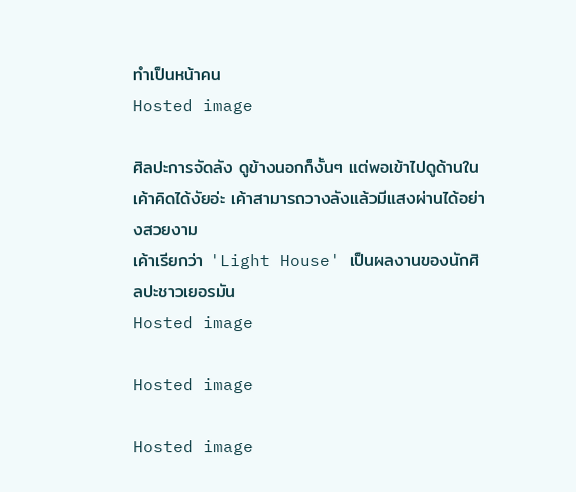ทำเป็นหน้าคน
Hosted image

ศิลปะการจัดลัง ดูข้างนอกก็งั้นๆ แต่พอเข้าไปดูด้านใน
เค้าคิดได้งัยอ่ะ เค้าสามารถวางลังแล้วมีแสงผ่านได้อย่างสวยงาม
เค้าเรียกว่า 'Light House' เป็นผลงานของนักศิลปะชาวเยอรมัน
Hosted image

Hosted image

Hosted image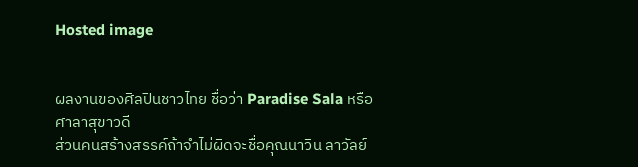Hosted image


ผลงานของศิลปินชาวไทย ชื่อว่า Paradise Sala หรือ ศาลาสุขาวดี
ส่วนคนสร้างสรรค์ถ้าจำไม่ผิดจะชื่อคุณนาวิน ลาวัลย์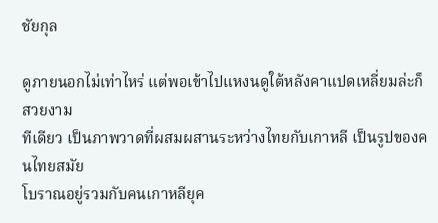ชัยกุล

ดูภายนอกไม่เท่าไหร่ แต่พอเข้าไปแหงนดูใต้หลังคาแปดเหลี่ยมล่ะก็สวยงาม
ทีเดียว เป็นภาพวาดที่ผสมผสานระหว่างไทยกับเกาหลี เป็นรูปของคนไทยสมัย
โบราณอยู่รวมกับคนเกาหลียุค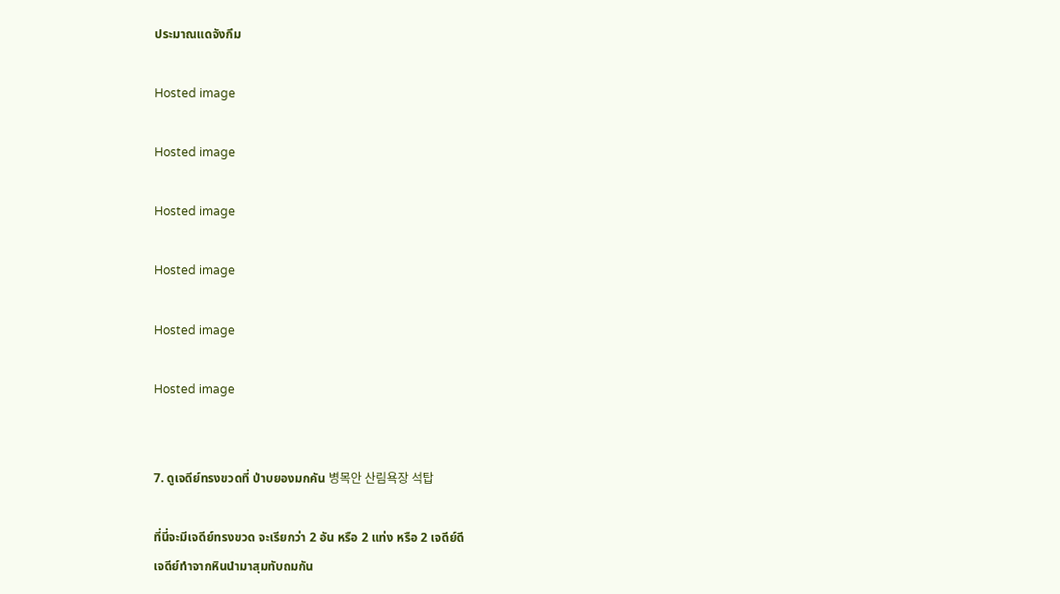ประมาณแดจังกึม

Hosted image

Hosted image

Hosted image

Hosted image

Hosted image

Hosted image


7. ดูเจดีย์ทรงขวดที่ ป่าบยองมกคัน 병목안 산림욕장 석탑

ที่นี่จะมีเจดีย์ทรงขวด จะเรียกว่า 2 อัน หรือ 2 แท่ง หรือ 2 เจดีย์ดี
เจดีย์ทำจากหินนำมาสุมทับถมกัน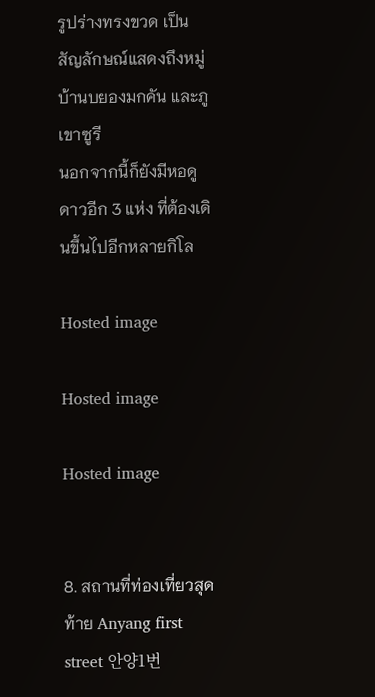รูปร่างทรงขวด เป็นสัญลักษณ์แสดงถึงหมู่บ้านบยองมกคัน และภูเขาซูรี
นอกจากนี้ก็ยังมีหอดูดาวอีก 3 แห่ง ที่ต้องเดินขึ้นไปอีกหลายกิโล

Hosted image

Hosted image

Hosted image


8. สถานที่ท่องเที่ยวสุดท้าย Anyang first street 안양1번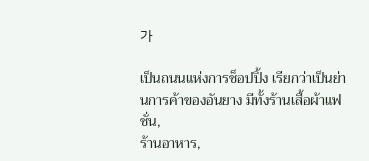가

เป็นถนนแห่งการช็อปปิ้ง เรียกว่าเป็นย่านการค้าของอันยาง มีทั้งร้านเสื้อผ้าแฟชั่น,
ร้านอาหาร,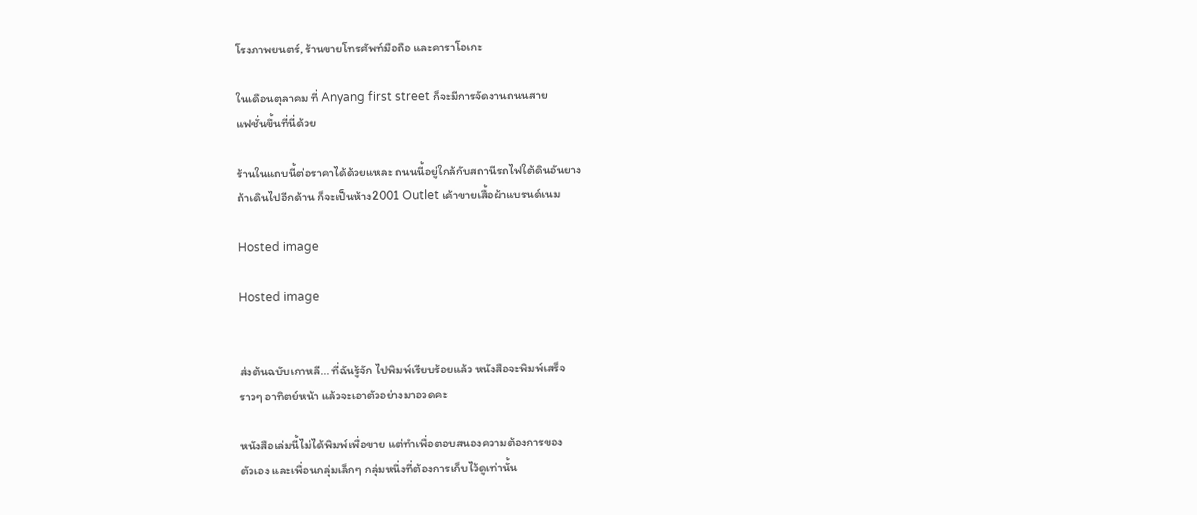โรงภาพยนตร์, ร้านขายโทรศัพท์มือถือ และคาราโอเกะ

ในเดือนตุลาคม ที่ Anyang first street ก็จะมีการจัดงานถนนสาย
แฟชั่นขึ้นที่นี่ด้วย

ร้านในแถบนี้ต่อราคาได้ด้วยแหละ ถนนนี้อยู่ใกล้กับสถานีรถไฟใต้ดินอันยาง
ถ้าเดินไปอีกด้าน ก็จะเป็นห้าง2001 Outlet เค้าขายเสื้อผ้าแบรนด์เนม

Hosted image

Hosted image


ส่งต้นฉบับเกาหลี... ที่ฉันรู้จัก ไปพิมพ์เรียบร้อยแล้ว หนังสือจะพิมพ์เสร็จ
ราวๆ อาทิตย์หน้า แล้วจะเอาตัวอย่างมาอวดคะ

หนังสือเล่มนี้ไม่ได้พิมพ์เพื่อขาย แต่ทำเพื่อตอบสนองความต้องการของ
ตัวเอง และเพื่อนกลุ่มเล็กๆ กลุ่มหนึ่งที่ต้องการเก็บไว้ดูเท่านั้น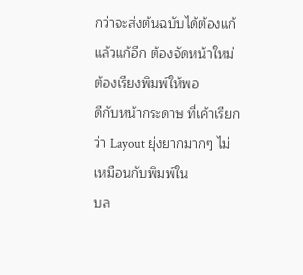กว่าจะส่งต้นฉบับได้ต้องแก้แล้วแก้อีก ต้องจัดหน้าใหม่ ต้องเรียงพิมพ์ให้พอ
ดีกับหน้ากระดาษ ที่เค้าเรียกว่า Layout ยุ่งยากมากๆ ไม่เหมือนกับพิมพ์ใน
บล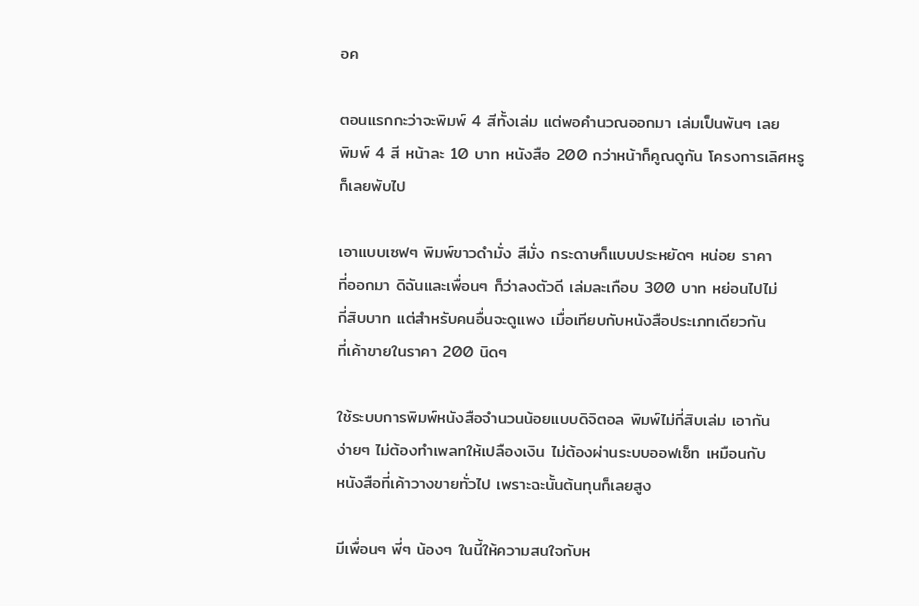อค

ตอนแรกกะว่าจะพิมพ์ 4 สีทั้งเล่ม แต่พอคำนวณออกมา เล่มเป็นพันๆ เลย
พิมพ์ 4 สี หน้าละ 10 บาท หนังสือ 200 กว่าหน้าก็คูณดูกัน โครงการเลิศหรู
ก็เลยพับไป

เอาแบบเซฟๆ พิมพ์ขาวดำมั่ง สีมั่ง กระดาษก็แบบประหยัดๆ หน่อย ราคา
ที่ออกมา ดิฉันและเพื่อนๆ ก็ว่าลงตัวดี เล่มละเกือบ 300 บาท หย่อนไปไม่
กี่สิบบาท แต่สำหรับคนอื่นจะดูแพง เมื่อเทียบกับหนังสือประเภทเดียวกัน
ที่เค้าขายในราคา 200 นิดๆ

ใช้ระบบการพิมพ์หนังสือจำนวนน้อยแบบดิจิตอล พิมพ์ไม่กี่สิบเล่ม เอากัน
ง่ายๆ ไม่ต้องทำเพลทให้เปลืองเงิน ไม่ต้องผ่านระบบออฟเซ็ท เหมือนกับ
หนังสือที่เค้าวางขายทั่วไป เพราะฉะนั้นต้นทุนก็เลยสูง

มีเพื่อนๆ พี่ๆ น้องๆ ในนี้ให้ความสนใจกับห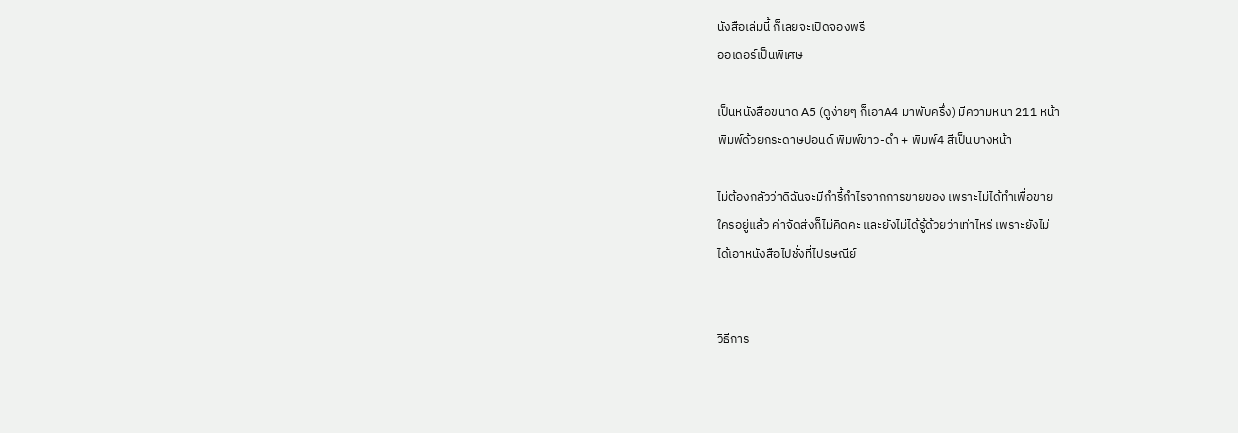นังสือเล่มนี้ ก็เลยจะเปิดจองพรี
ออเดอร์เป็นพิเศษ

เป็นหนังสือขนาด A5 (ดูง่ายๆ ก็เอาA4 มาพับครึ่ง) มีความหนา 211 หน้า
พิมพ์ด้วยกระดาษปอนด์ พิมพ์ขาว-ดำ + พิมพ์4 สีเป็นบางหน้า

ไม่ต้องกลัวว่าดิฉันจะมีกำรี้กำไรจากการขายของ เพราะไม่ได้ทำเพื่อขาย
ใครอยู่แล้ว ค่าจัดส่งก็ไม่คิดคะ และยังไม่ได้รู้ด้วยว่าเท่าไหร่ เพราะยังไม่
ได้เอาหนังสือไปชั่งที่ไปรษณีย์


วิธีการ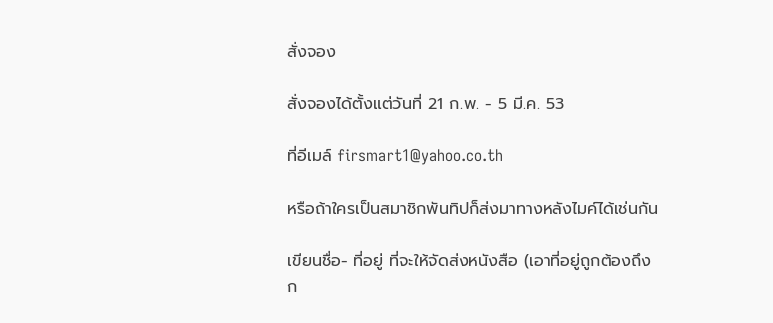สั่งจอง

สั่งจองได้ตั้งแต่วันที่ 21 ก.พ. - 5 มี.ค. 53

ที่อีเมล์ firsmart1@yahoo.co.th

หรือถ้าใครเป็นสมาชิกพันทิปก็ส่งมาทางหลังไมค์ได้เช่นกัน

เขียนชื่อ- ที่อยู่ ที่จะให้จัดส่งหนังสือ (เอาที่อยู่ถูกต้องถึงก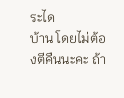ระได
บ้าน โดยไม่ต้องตีคืนนะคะ ถ้า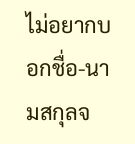ไม่อยากบอกชื่อ-นามสกุลจ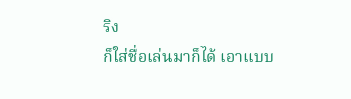ริง
ก็ใส่ชื่อเล่นมาก็ได้ เอาแบบ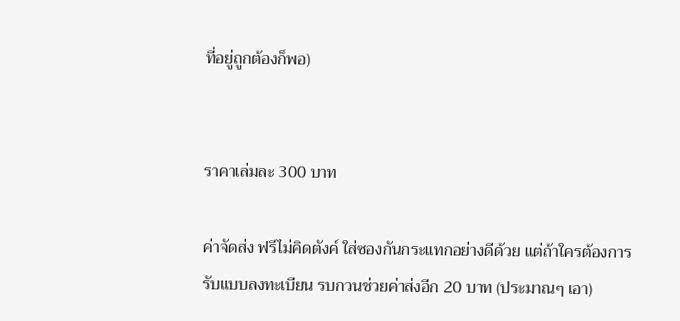ที่อยู่ถูกต้องก็พอ)


ราคาเล่มละ 300 บาท

ค่าจัดส่ง ฟรีไม่คิดตังค์ ใส่ซองกันกระแทกอย่างดีด้วย แต่ถ้าใครต้องการ
รับแบบลงทะเบียน รบกวนช่วยค่าส่งอีก 20 บาท (ประมาณๆ เอา)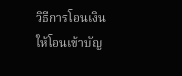วิธีการโอนเงิน ให้โอนเข้าบัญ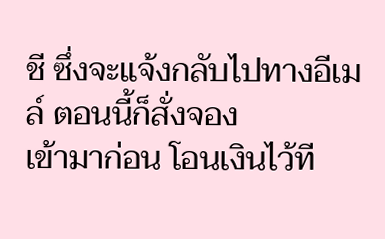ชี ซึ่งจะแจ้งกลับไปทางอีเมล์ ตอนนี้ก็สั่งจอง
เข้ามาก่อน โอนเงินไว้ที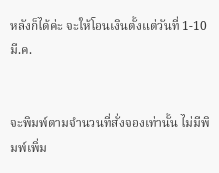หลังก็ได้ค่ะ จะให้โอนเงินตั้งแต่วันที่ 1-10 มี.ค.


จะพิมพ์ตามจำนวนที่สั่งจองเท่านั้น ไม่มีพิมพ์เพิ่ม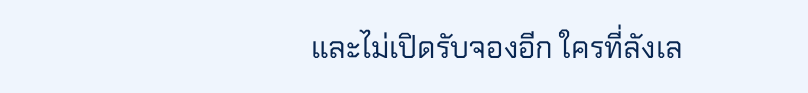และไม่เปิดรับจองอีก ใครที่ลังเล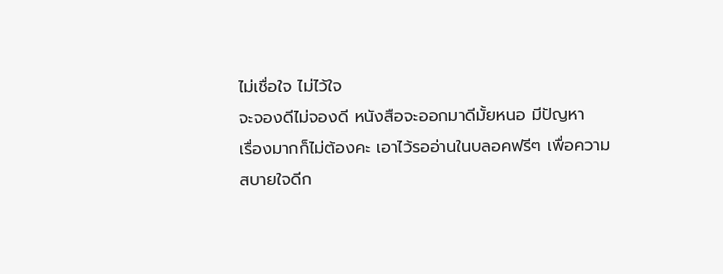ไม่เชื่อใจ ไม่ไว้ใจ
จะจองดีไม่จองดี หนังสือจะออกมาดีมั้ยหนอ มีปัญหา
เรื่องมากก็ไม่ต้องคะ เอาไว้รออ่านในบลอคฟรีๆ เพื่อความ
สบายใจดีก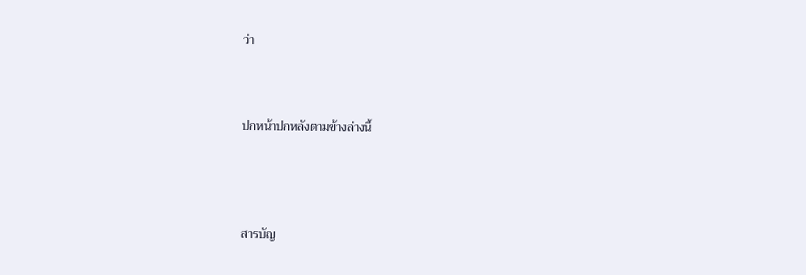ว่า



ปกหน้าปกหลังตามข้างล่างนี้




สารบัญ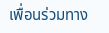เพื่อนร่วมทาง